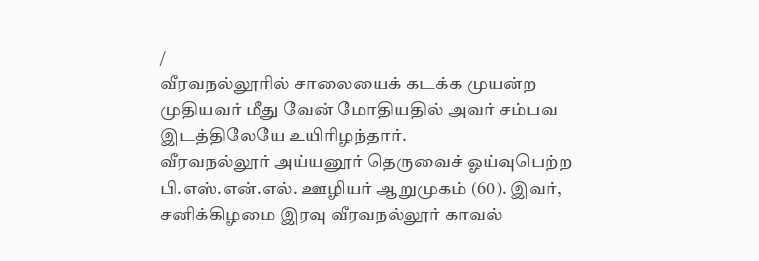/
வீரவநல்லூரில் சாலையைக் கடக்க முயன்ற முதியவர் மீது வேன் மோதியதில் அவர் சம்பவ இடத்திலேயே உயிரிழந்தார்.
வீரவநல்லூர் அய்யனூர் தெருவைச் ஓய்வுபெற்ற பி.எஸ்.என்.எல். ஊழியர் ஆறுமுகம் (60). இவர், சனிக்கிழமை இரவு வீரவநல்லூர் காவல்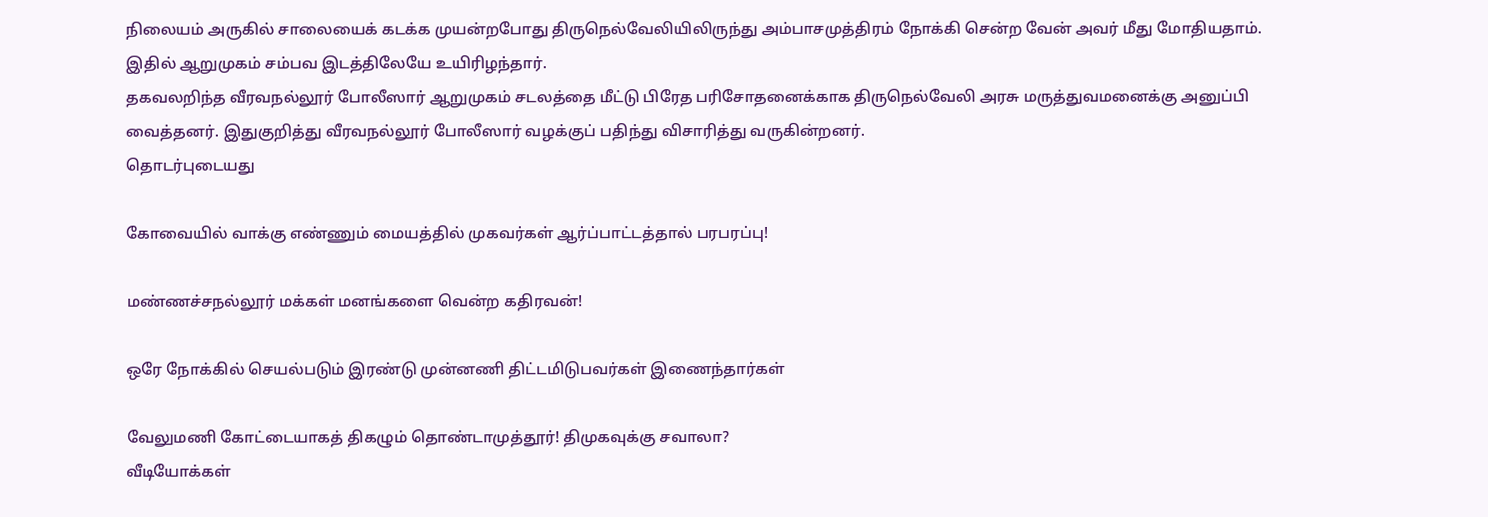நிலையம் அருகில் சாலையைக் கடக்க முயன்றபோது திருநெல்வேலியிலிருந்து அம்பாசமுத்திரம் நோக்கி சென்ற வேன் அவர் மீது மோதியதாம். இதில் ஆறுமுகம் சம்பவ இடத்திலேயே உயிரிழந்தார்.
தகவலறிந்த வீரவநல்லூர் போலீஸார் ஆறுமுகம் சடலத்தை மீட்டு பிரேத பரிசோதனைக்காக திருநெல்வேலி அரசு மருத்துவமனைக்கு அனுப்பி வைத்தனர். இதுகுறித்து வீரவநல்லூர் போலீஸார் வழக்குப் பதிந்து விசாரித்து வருகின்றனர்.
தொடர்புடையது

கோவையில் வாக்கு எண்ணும் மையத்தில் முகவர்கள் ஆர்ப்பாட்டத்தால் பரபரப்பு!

மண்ணச்சநல்லூர் மக்கள் மனங்களை வென்ற கதிரவன்!

ஒரே நோக்கில் செயல்படும் இரண்டு முன்னணி திட்டமிடுபவர்கள் இணைந்தார்கள்

வேலுமணி கோட்டையாகத் திகழும் தொண்டாமுத்தூர்! திமுகவுக்கு சவாலா?
வீடியோக்கள்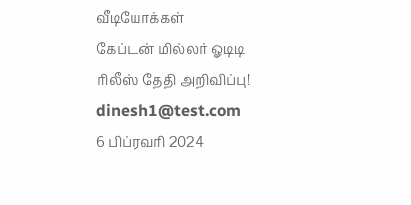வீடியோக்கள்
கேப்டன் மில்லர் ஓடிடி ரிலீஸ் தேதி அறிவிப்பு!
dinesh1@test.com
6 பிப்ரவரி 2024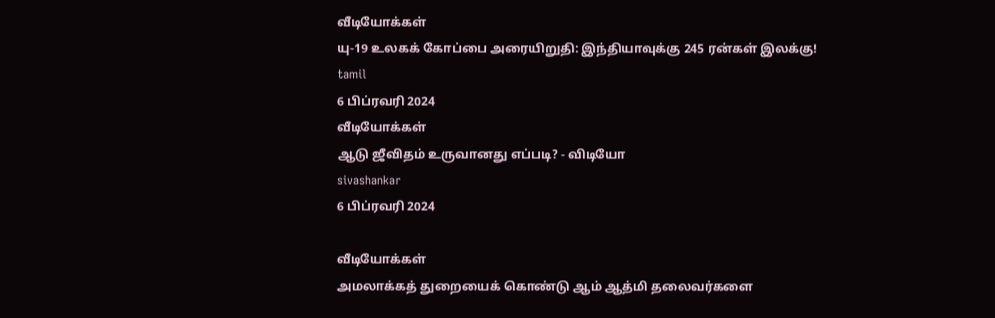வீடியோக்கள்
யு-19 உலகக் கோப்பை அரையிறுதி: இந்தியாவுக்கு 245 ரன்கள் இலக்கு!
tamil
6 பிப்ரவரி 2024
வீடியோக்கள்
ஆடு ஜீவிதம் உருவானது எப்படி? - விடியோ
sivashankar
6 பிப்ரவரி 2024

வீடியோக்கள்
அமலாக்கத் துறையைக் கொண்டு ஆம் ஆத்மி தலைவர்களை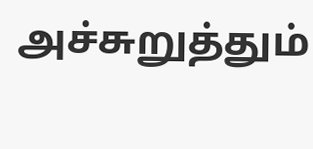அச்சுறுத்தும்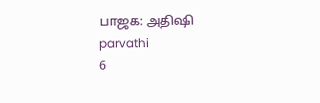பாஜக: அதிஷி
parvathi
6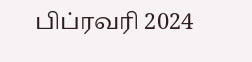பிப்ரவரி 2024